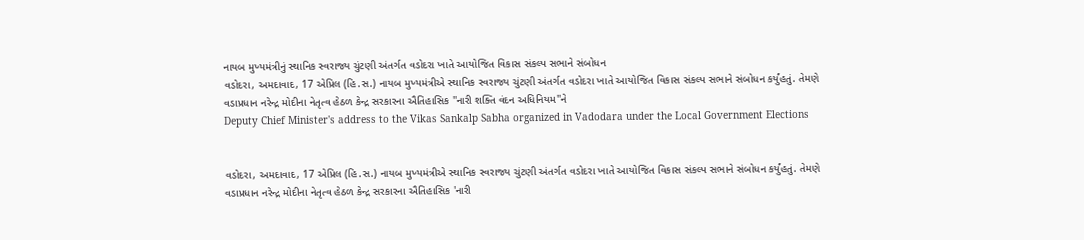નાયબ મુખ્યમંત્રીનું સ્થાનિક સ્વરાજ્ય ચુંટણી અંતર્ગત વડોદરા ખાતે આયોજિત વિકાસ સંકલ્પ સભાને સંબોધન
વડોદરા, અમદાવાદ, 17 એપ્રિલ (હિ.સ.) નાયબ મુખ્યમંત્રીએ સ્થાનિક સ્વરાજ્ય ચુંટણી અંતર્ગત વડોદરા ખાતે આયોજિત વિકાસ સંકલ્પ સભાને સંબોધન કર્યુંહતું. તેમણે વડાપ્રધાન નરેન્દ્ર મોદીના નેતૃત્વ હેઠળ કેન્દ્ર સરકારના ઐતિહાસિક ''નારી શક્તિ વંદન અધિનિયમ''ને
Deputy Chief Minister's address to the Vikas Sankalp Sabha organized in Vadodara under the Local Government Elections


વડોદરા, અમદાવાદ, 17 એપ્રિલ (હિ.સ.) નાયબ મુખ્યમંત્રીએ સ્થાનિક સ્વરાજ્ય ચુંટણી અંતર્ગત વડોદરા ખાતે આયોજિત વિકાસ સંકલ્પ સભાને સંબોધન કર્યુંહતું. તેમણે વડાપ્રધાન નરેન્દ્ર મોદીના નેતૃત્વ હેઠળ કેન્દ્ર સરકારના ઐતિહાસિક 'નારી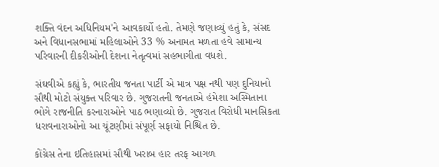શક્તિ વંદન અધિનિયમ'ને આવકાર્યો હતો. તેમણે જણાવ્યું હતું કે, સંસદ અને વિધાનસભામાં મહિલાઓને 33 % અનામત મળતા હવે સામાન્ય પરિવારની દીકરીઓની દેશના નેતૃત્વમાં સહભાગીતા વધશે.

સંઘવીએ કહ્યું કે, ભારતીય જનતા પાર્ટી એ માત્ર પક્ષ નથી પણ દુનિયાનો સૌથી મોટો સંયુક્ત પરિવાર છે. ગુજરાતની જનતાએ હંમેશા અસ્મિતાના ભોગે રાજનીતિ કરનારાઓને પાઠ ભણાવ્યો છે. ગુજરાત વિરોધી માનસિકતા ધરાવનારાઓનો આ ચૂંટણીમાં સંપૂર્ણ સફાયો નિશ્ચિત છે.

કોંગ્રેસ તેના ઇતિહાસમાં સૌથી ખરાબ હાર તરફ આગળ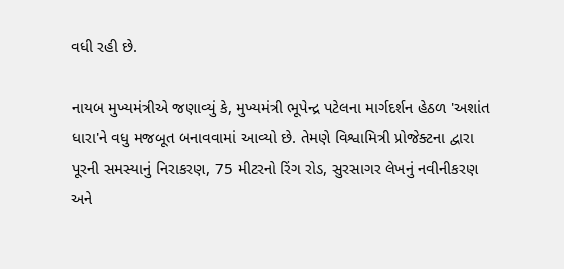વધી રહી છે.

નાયબ મુખ્યમંત્રીએ જણાવ્યું કે, મુખ્યમંત્રી ભૂપેન્દ્ર પટેલના માર્ગદર્શન હેઠળ 'અશાંત ધારા'ને વધુ મજબૂત બનાવવામાં આવ્યો છે. તેમણે વિશ્વામિત્રી પ્રોજેક્ટના દ્વારા પૂરની સમસ્યાનું નિરાકરણ, 75 મીટરનો રિંગ રોડ, સુરસાગર લેખનું નવીનીકરણ અને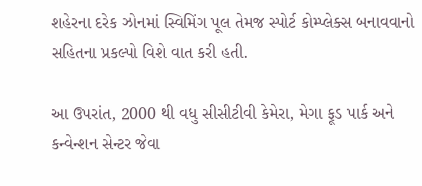શહેરના દરેક ઝોનમાં સ્વિમિંગ પૂલ તેમજ સ્પોર્ટ કોમ્પ્લેક્સ બનાવવાનો સહિતના પ્રકલ્પો વિશે વાત કરી હતી.

આ ઉપરાંત, 2000 થી વધુ સીસીટીવી કેમેરા, મેગા ફૂડ પાર્ક અને કન્વેન્શન સેન્ટર જેવા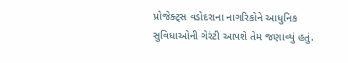પ્રોજેક્ટ્સ વડોદરાના નાગરિકોને આધુનિક સુવિધાઓની ગેરંટી આપશે તેમ જણાવ્યું હતું.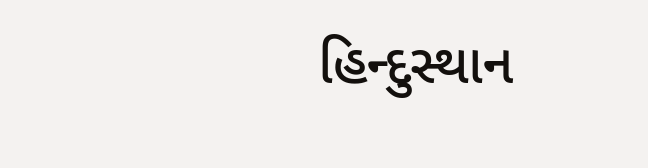હિન્દુસ્થાન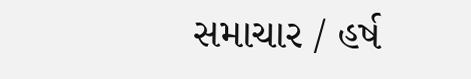સમાચાર / હર્ષ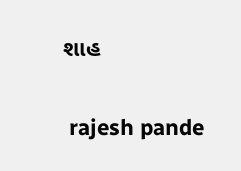શાહ


 rajesh pande